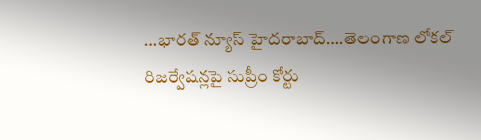…భారత్ న్యూస్ హైదరాబాద్….తెలంగాణ లోకల్ రిజర్వేషన్లపై సుప్రీం కోర్టు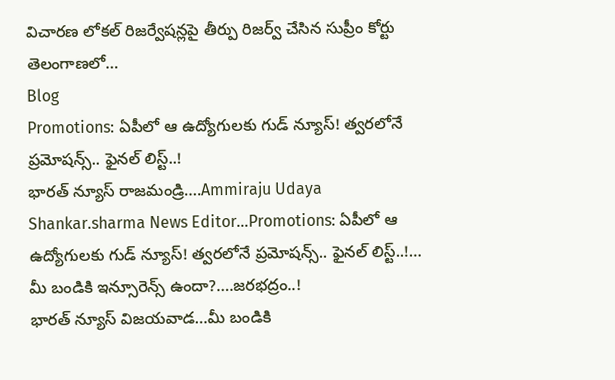విచారణ లోకల్ రిజర్వేషన్లపై తీర్పు రిజర్వ్ చేసిన సుప్రీం కోర్టు తెలంగాణలో…
Blog
Promotions: ఏపీలో ఆ ఉద్యోగులకు గుడ్ న్యూస్! త్వరలోనే ప్రమోషన్స్.. ఫైనల్ లిస్ట్..!
భారత్ న్యూస్ రాజమండ్రి….Ammiraju Udaya Shankar.sharma News Editor…Promotions: ఏపీలో ఆ ఉద్యోగులకు గుడ్ న్యూస్! త్వరలోనే ప్రమోషన్స్.. ఫైనల్ లిస్ట్..!…
మీ బండికి ఇన్సూరెన్స్ ఉందా?….జరభద్రం..!
భారత్ న్యూస్ విజయవాడ…మీ బండికి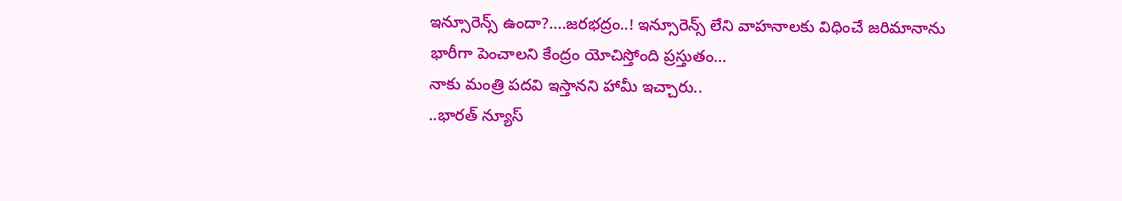ఇన్సూరెన్స్ ఉందా?….జరభద్రం..! ఇన్సూరెన్స్ లేని వాహనాలకు విధించే జరిమానాను భారీగా పెంచాలని కేంద్రం యోచిస్తోంది ప్రస్తుతం…
నాకు మంత్రి పదవి ఇస్తానని హామీ ఇచ్చారు..
..భారత్ న్యూస్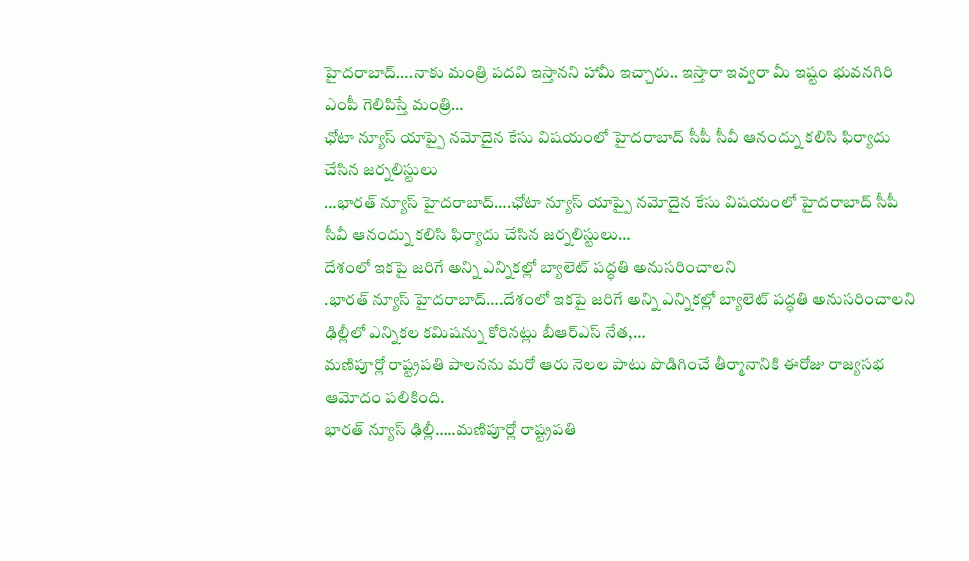హైదరాబాద్….నాకు మంత్రి పదవి ఇస్తానని హామీ ఇచ్చారు.. ఇస్తారా ఇవ్వరా మీ ఇష్టం భువనగిరి ఎంపీ గెలిపిస్తే మంత్రి…
ఛోటా న్యూస్ యాప్పై నమోదైన కేసు విషయంలో హైదరాబాద్ సీపీ సీవీ ఆనంద్ను కలిసి ఫిర్యాదు చేసిన జర్నలిస్టులు
…భారత్ న్యూస్ హైదరాబాద్….ఛోటా న్యూస్ యాప్పై నమోదైన కేసు విషయంలో హైదరాబాద్ సీపీ సీవీ ఆనంద్ను కలిసి ఫిర్యాదు చేసిన జర్నలిస్టులు…
దేశంలో ఇకపై జరిగే అన్ని ఎన్నికల్లో బ్యాలెట్ పద్ధతి అనుసరించాలని
.భారత్ న్యూస్ హైదరాబాద్….దేశంలో ఇకపై జరిగే అన్ని ఎన్నికల్లో బ్యాలెట్ పద్ధతి అనుసరించాలని ఢిల్లీలో ఎన్నికల కమిషన్ను కోరినట్లు బీఆర్ఎస్ నేత,…
మణిపూర్లో రాష్ట్రపతి పాలనను మరో ఆరు నెలల పాటు పొడిగించే తీర్మానానికి ఈరోజు రాజ్యసభ ఆమోదం పలికింది.
భారత్ న్యూస్ ఢిల్లీ…..మణిపూర్లో రాష్ట్రపతి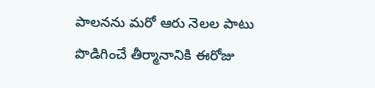పాలనను మరో ఆరు నెలల పాటు పొడిగించే తీర్మానానికి ఈరోజు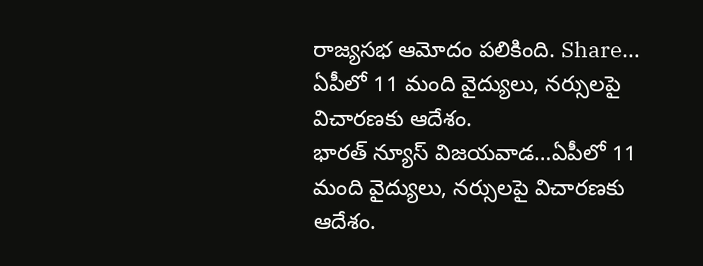రాజ్యసభ ఆమోదం పలికింది. Share…
ఏపీలో 11 మంది వైద్యులు, నర్సులపై విచారణకు ఆదేశం.
భారత్ న్యూస్ విజయవాడ…ఏపీలో 11 మంది వైద్యులు, నర్సులపై విచారణకు ఆదేశం.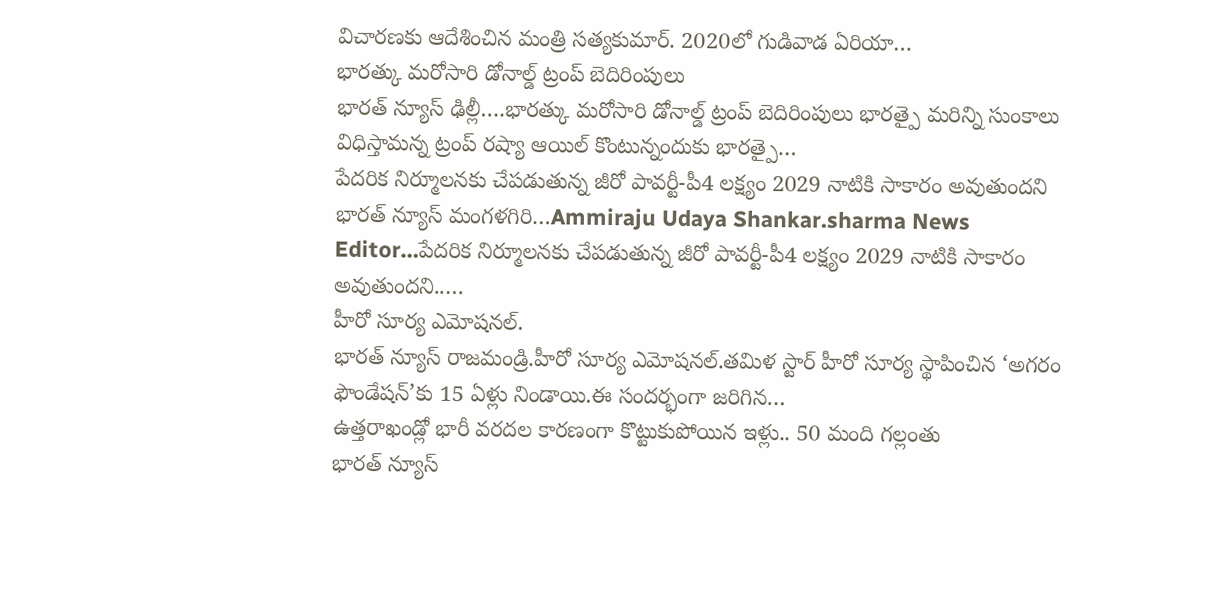విచారణకు ఆదేశించిన మంత్రి సత్యకుమార్. 2020లో గుడివాడ ఏరియా…
భారత్కు మరోసారి డోనాల్డ్ ట్రంప్ బెదిరింపులు
భారత్ న్యూస్ ఢిల్లీ….భారత్కు మరోసారి డోనాల్డ్ ట్రంప్ బెదిరింపులు భారత్పై మరిన్ని సుంకాలు విధిస్తామన్న ట్రంప్ రష్యా ఆయిల్ కొంటున్నందుకు భారత్పై…
పేదరిక నిర్మూలనకు చేపడుతున్న జీరో పావర్టీ-పీ4 లక్ష్యం 2029 నాటికి సాకారం అవుతుందని
భారత్ న్యూస్ మంగళగిరి…Ammiraju Udaya Shankar.sharma News Editor…పేదరిక నిర్మూలనకు చేపడుతున్న జీరో పావర్టీ-పీ4 లక్ష్యం 2029 నాటికి సాకారం అవుతుందని..…
హీరో సూర్య ఎమోషనల్.
భారత్ న్యూస్ రాజమండ్రి.హీరో సూర్య ఎమోషనల్.తమిళ స్టార్ హీరో సూర్య స్థాపించిన ‘అగరం ఫౌండేషన్’కు 15 ఏళ్లు నిండాయి.ఈ సందర్భంగా జరిగిన…
ఉత్తరాఖండ్లో భారీ వరదల కారణంగా కొట్టుకుపోయిన ఇళ్లు.. 50 మంది గల్లంతు
భారత్ న్యూస్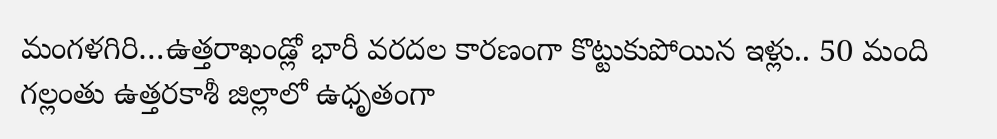మంగళగిరి…ఉత్తరాఖండ్లో భారీ వరదల కారణంగా కొట్టుకుపోయిన ఇళ్లు.. 50 మంది గల్లంతు ఉత్తరకాశీ జిల్లాలో ఉధృతంగా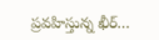ప్రవహిస్తున్న ఖీర్…